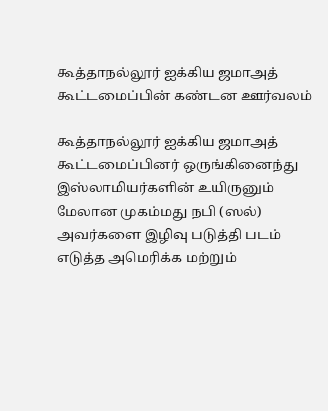கூத்தாநல்லூர் ஐக்கிய ஜமாஅத் கூட்டமைப்பின் கண்டன ஊர்வலம்

கூத்தாநல்லூர் ஐக்கிய ஜமாஅத் கூட்டமைப்பினர் ஒருங்கினைந்து இஸ்லாமியர்களின் உயிருனும் மேலான முகம்மது நபி (ஸல்) அவர்களை இழிவு படுத்தி படம் எடுத்த அமெரிக்க மற்றும்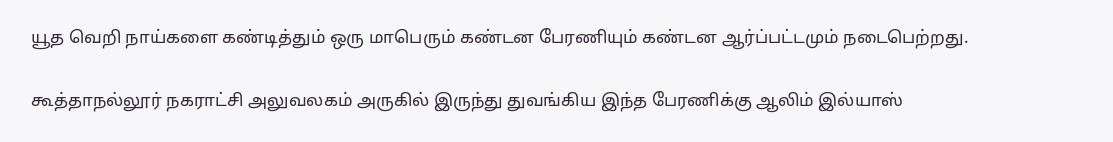யூத வெறி நாய்களை கண்டித்தும் ஒரு மாபெரும் கண்டன பேரணியும் கண்டன ஆர்ப்பட்டமும் நடைபெற்றது.

கூத்தாநல்லூர் நகராட்சி அலுவலகம் அருகில் இருந்து துவங்கிய இந்த பேரணிக்கு ஆலிம் இல்யாஸ்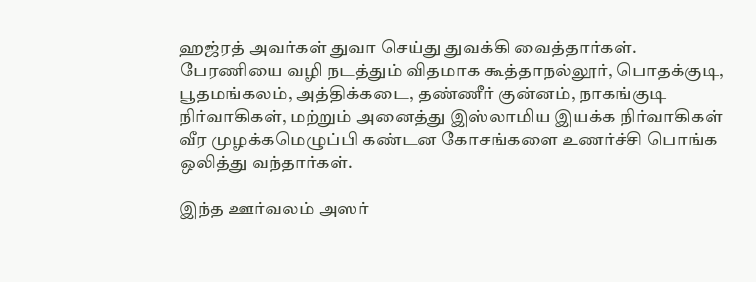ஹஜ்ரத் அவர்கள் துவா செய்து துவக்கி வைத்தார்கள். பேரணியை வழி நடத்தும் விதமாக கூத்தாநல்லூர், பொதக்குடி, பூதமங்கலம், அத்திக்கடை, தண்ணீர் குன்னம், நாகங்குடி நிர்வாகிகள், மற்றும் அனைத்து இஸ்லாமிய இயக்க நிர்வாகிகள் வீர முழக்கமெழுப்பி கண்டன கோசங்களை உணர்ச்சி பொங்க ஒலித்து வந்தார்கள்.

இந்த ஊர்வலம் அஸர்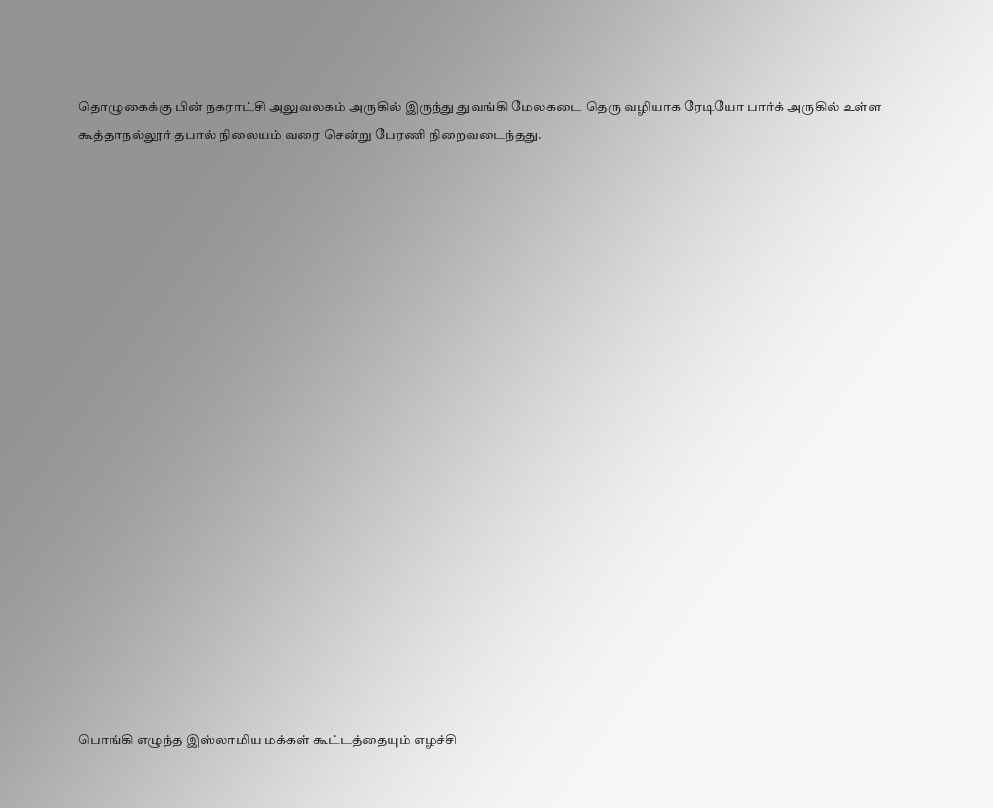தொழுகைக்கு பின் நகராட்சி அலுவலகம் அருகில் இருந்து துவங்கி மேலகடை தெரு வழியாக ரேடியோ பார்க் அருகில் உள்ள கூத்தாநல்லூர் தபால் நிலையம் வரை சென்று பேரணி நிறைவடைந்தது.




















பொங்கி எழுந்த இஸ்லாமிய மக்கள் கூட்டத்தையும் எழச்சி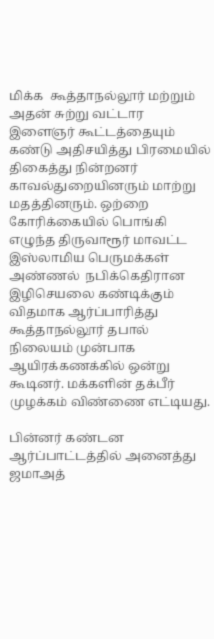மிக்க  கூத்தாநல்லூர் மற்றும் அதன் சுற்று வட்டார  இளைஞர் கூட்டத்தையும் கண்டு அதிசயித்து பிரமையில் திகைத்து நின்றனர் காவல்துறையினரும் மாற்று மதத்தினரும். ஒற்றை கோரிக்கையில் பொங்கி எழுந்த திருவாரூர் மாவட்ட இஸ்லாமிய பெருமக்கள் அண்ணல்  நபிக்கெதிரான இழிசெயலை கண்டிக்கும் விதமாக ஆர்ப்பாரித்து  கூத்தாநல்லூர் தபால் நிலையம் முன்பாக ஆயிரக்கணக்கில் ஒன்று கூடினர். மக்களின் தக்பீர் முழக்கம் விண்ணை எட்டியது.

பின்னர் கண்டன ஆர்ப்பாட்டத்தில் அனைத்து ஜமாஅத்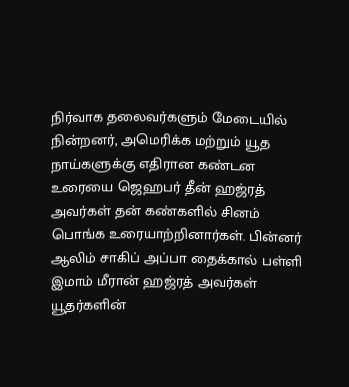நிர்வாக தலைவர்களும் மேடையில் நின்றனர், அமெரிக்க மற்றும் யூத நாய்களுக்கு எதிரான கண்டன உரையை ஜெஹபர் தீன் ஹஜ்ரத் அவர்கள் தன் கண்களில் சினம் பொங்க உரையாற்றினார்கள். பின்னர் ஆலிம் சாகிப் அப்பா தைக்கால் பள்ளி இமாம் மீரான் ஹஜ்ரத் அவர்கள் யூதர்களின்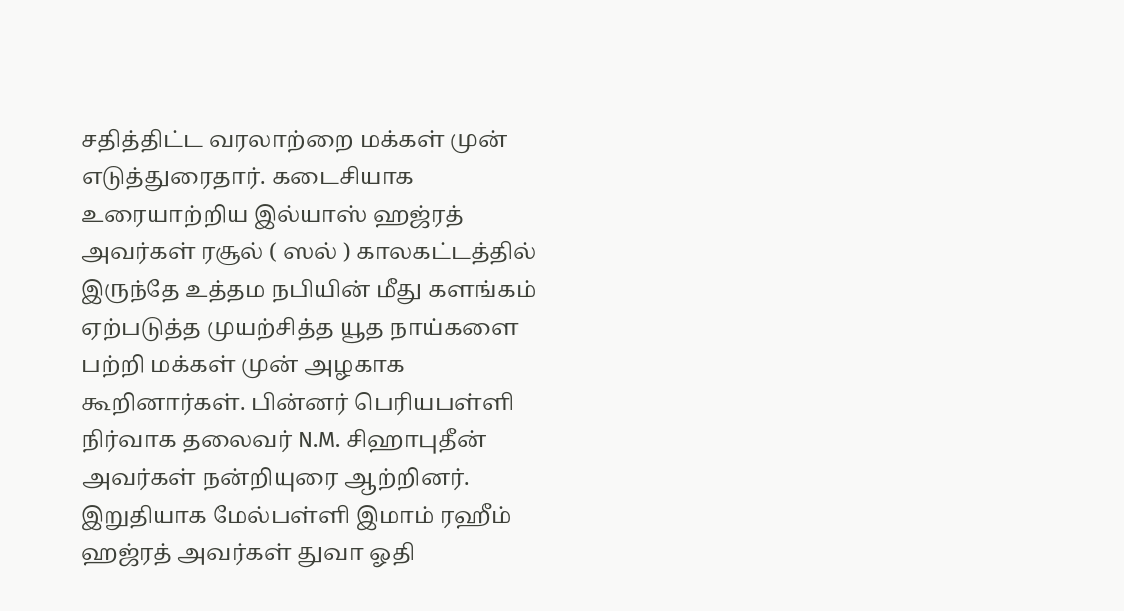சதித்திட்ட வரலாற்றை மக்கள் முன் எடுத்துரைதார். கடைசியாக உரையாற்றிய இல்யாஸ் ஹஜ்ரத் அவர்கள் ரசூல் ( ஸல் ) காலகட்டத்தில் இருந்தே உத்தம நபியின் மீது களங்கம் ஏற்படுத்த முயற்சித்த யூத நாய்களை பற்றி மக்கள் முன் அழகாக கூறினார்கள். பின்னர் பெரியபள்ளி நிர்வாக தலைவர் N.M. சிஹாபுதீன் அவர்கள் நன்றியுரை ஆற்றினர். இறுதியாக மேல்பள்ளி இமாம் ரஹீம் ஹஜ்ரத் அவர்கள் துவா ஓதி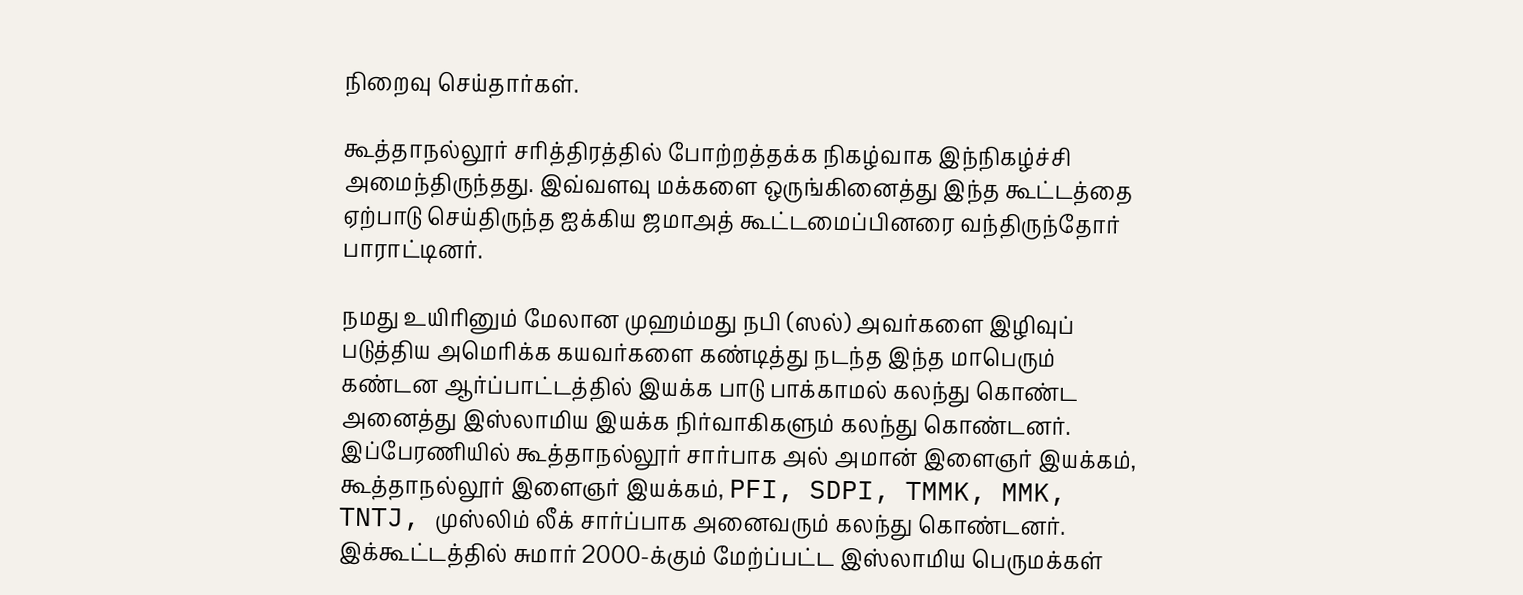நிறைவு செய்தார்கள்.

கூத்தாநல்லூர் சரித்திரத்தில் போற்றத்தக்க நிகழ்வாக இந்நிகழ்ச்சி அமைந்திருந்தது. இவ்வளவு மக்களை ஒருங்கினைத்து இந்த கூட்டத்தை ஏற்பாடு செய்திருந்த ஐக்கிய ஜமாஅத் கூட்டமைப்பினரை வந்திருந்தோர் பாராட்டினர்.

நமது உயிரினும் மேலான முஹம்மது நபி (ஸல்) அவர்களை இழிவுப் படுத்திய அமெரிக்க கயவர்களை கண்டித்து நடந்த இந்த மாபெரும் கண்டன ஆர்ப்பாட்டத்தில் இயக்க பாடு பாக்காமல் கலந்து கொண்ட அனைத்து இஸ்லாமிய இயக்க நிர்வாகிகளும் கலந்து கொண்டனர். இப்பேரணியில் கூத்தாநல்லூர் சார்பாக அல் அமான் இளைஞர் இயக்கம், கூத்தாநல்லூர் இளைஞர் இயக்கம், PFI, SDPI, TMMK, MMK, TNTJ, முஸ்லிம் லீக் சார்ப்பாக அனைவரும் கலந்து கொண்டனர். இக்கூட்டத்தில் சுமார் 2000-க்கும் மேற்ப்பட்ட இஸ்லாமிய பெருமக்கள்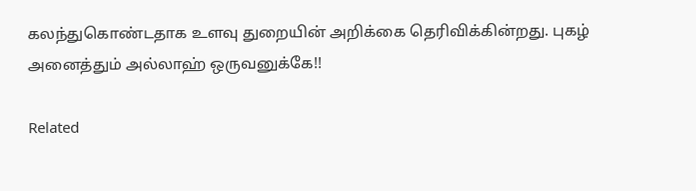கலந்துகொண்டதாக உளவு துறையின் அறிக்கை தெரிவிக்கின்றது. புகழ் அனைத்தும் அல்லாஹ் ஒருவனுக்கே!!

Related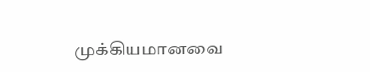முக்கியமானவை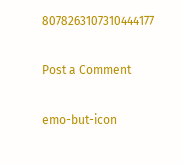8078263107310444177

Post a Comment

emo-but-icon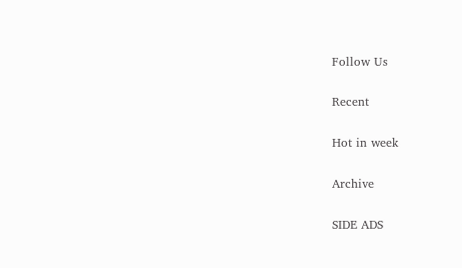Follow Us

Recent

Hot in week

Archive

SIDE ADS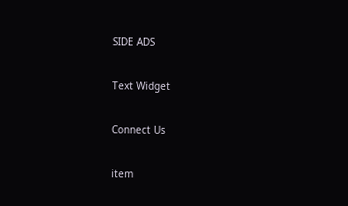SIDE ADS

Text Widget

Connect Us

item